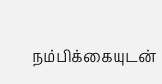நம்பிக்கையுடன்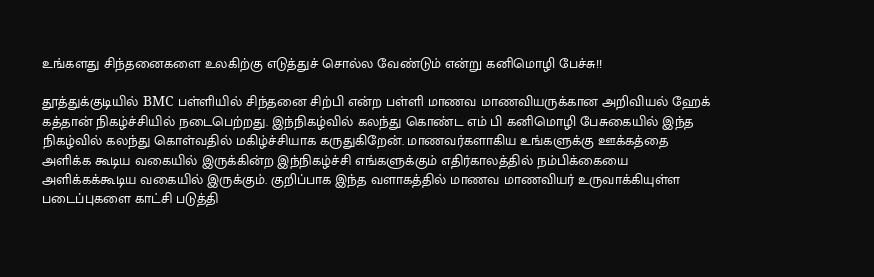உங்களது சிந்தனைகளை உலகிற்கு எடுத்துச் சொல்ல வேண்டும் என்று கனிமொழி பேச்சு!!

தூத்துக்குடியில் BMC பள்ளியில் சிந்தனை சிற்பி என்ற பள்ளி மாணவ மாணவியருக்கான அறிவியல் ஹேக் கத்தான் நிகழ்ச்சியில் நடைபெற்றது. இந்நிகழ்வில் கலந்து கொண்ட எம் பி கனிமொழி பேசுகையில் இந்த நிகழ்வில் கலந்து கொள்வதில் மகிழ்ச்சியாக கருதுகிறேன். மாணவர்களாகிய உங்களுக்கு ஊக்கத்தை அளிக்க கூடிய வகையில் இருக்கின்ற இந்நிகழ்ச்சி எங்களுக்கும் எதிர்காலத்தில் நம்பிக்கையை அளிக்கக்கூடிய வகையில் இருக்கும். குறிப்பாக இந்த வளாகத்தில் மாணவ மாணவியர் உருவாக்கியுள்ள படைப்புகளை காட்சி படுத்தி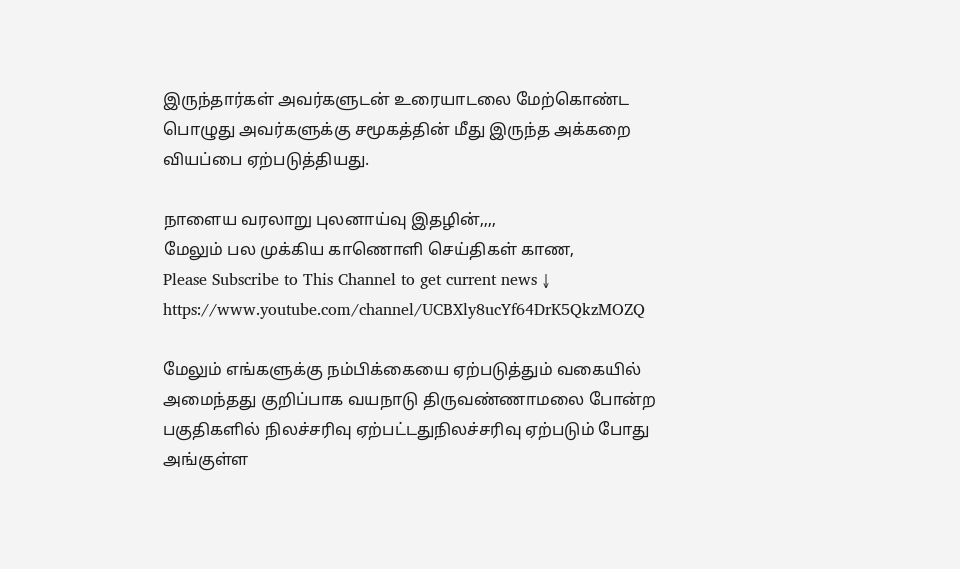இருந்தார்கள் அவர்களுடன் உரையாடலை மேற்கொண்ட பொழுது அவர்களுக்கு சமூகத்தின் மீது இருந்த அக்கறை வியப்பை ஏற்படுத்தியது.

நாளைய வரலாறு புலனாய்வு இதழின்,,,,
மேலும் பல முக்கிய காணொளி செய்திகள் காண,
Please Subscribe to This Channel to get current news ↓
https://www.youtube.com/channel/UCBXly8ucYf64DrK5QkzMOZQ

மேலும் எங்களுக்கு நம்பிக்கையை ஏற்படுத்தும் வகையில் அமைந்தது குறிப்பாக வயநாடு திருவண்ணாமலை போன்ற பகுதிகளில் நிலச்சரிவு ஏற்பட்டதுநிலச்சரிவு ஏற்படும் போது அங்குள்ள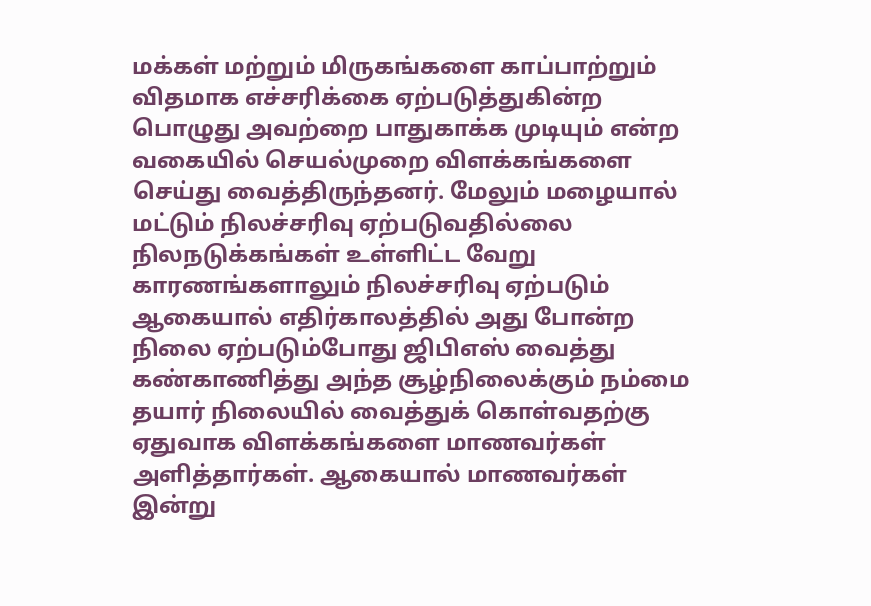மக்கள் மற்றும் மிருகங்களை காப்பாற்றும் விதமாக எச்சரிக்கை ஏற்படுத்துகின்ற பொழுது அவற்றை பாதுகாக்க முடியும் என்ற வகையில் செயல்முறை விளக்கங்களை செய்து வைத்திருந்தனர். மேலும் மழையால் மட்டும் நிலச்சரிவு ஏற்படுவதில்லை நிலநடுக்கங்கள் உள்ளிட்ட வேறு காரணங்களாலும் நிலச்சரிவு ஏற்படும் ஆகையால் எதிர்காலத்தில் அது போன்ற நிலை ஏற்படும்போது ஜிபிஎஸ் வைத்து கண்காணித்து அந்த சூழ்நிலைக்கும் நம்மை தயார் நிலையில் வைத்துக் கொள்வதற்கு ஏதுவாக விளக்கங்களை மாணவர்கள் அளித்தார்கள். ஆகையால் மாணவர்கள் இன்று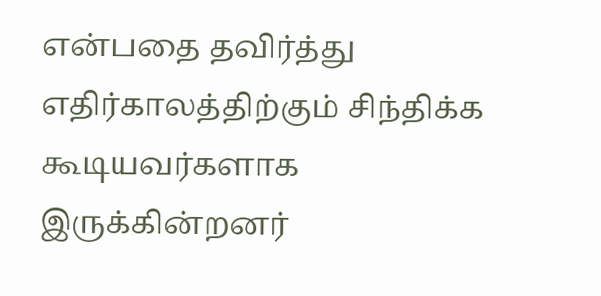என்பதை தவிர்த்து எதிர்காலத்திற்கும் சிந்திக்க கூடியவர்களாக இருக்கின்றனர்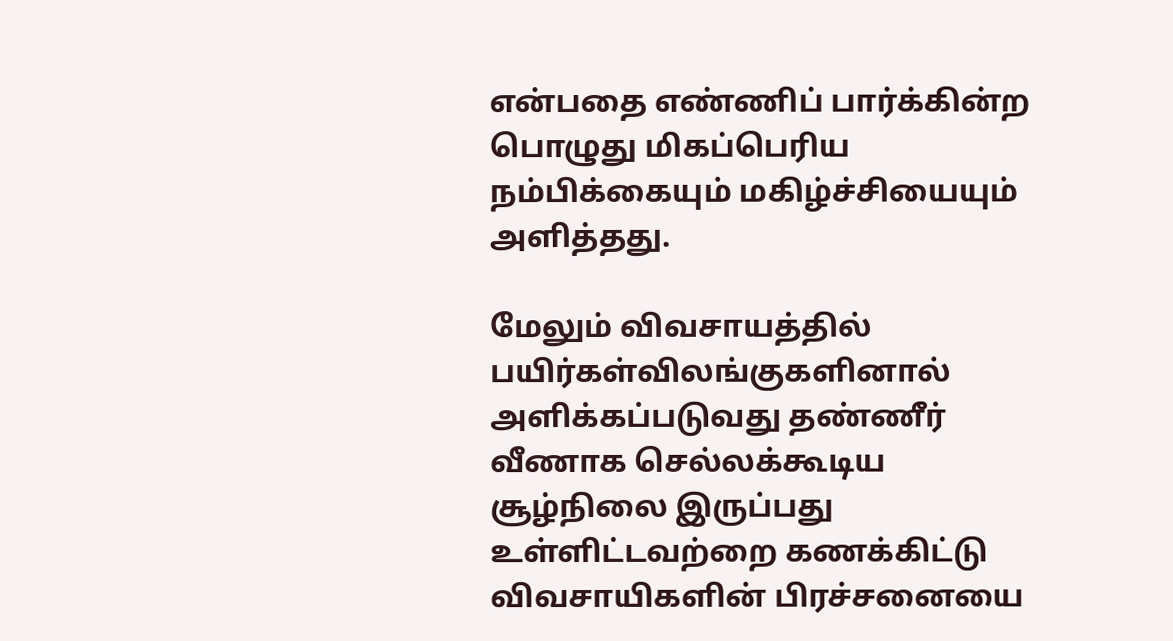என்பதை எண்ணிப் பார்க்கின்ற பொழுது மிகப்பெரிய நம்பிக்கையும் மகிழ்ச்சியையும் அளித்தது.

மேலும் விவசாயத்தில் பயிர்கள்விலங்குகளினால் அளிக்கப்படுவது தண்ணீர் வீணாக செல்லக்கூடிய சூழ்நிலை இருப்பது உள்ளிட்டவற்றை கணக்கிட்டு விவசாயிகளின் பிரச்சனையை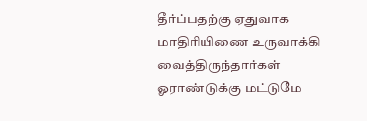தீர்ப்பதற்கு ஏதுவாக மாதிரியிணை உருவாக்கி வைத்திருந்தார்கள் ஓராண்டுக்கு மட்டுமே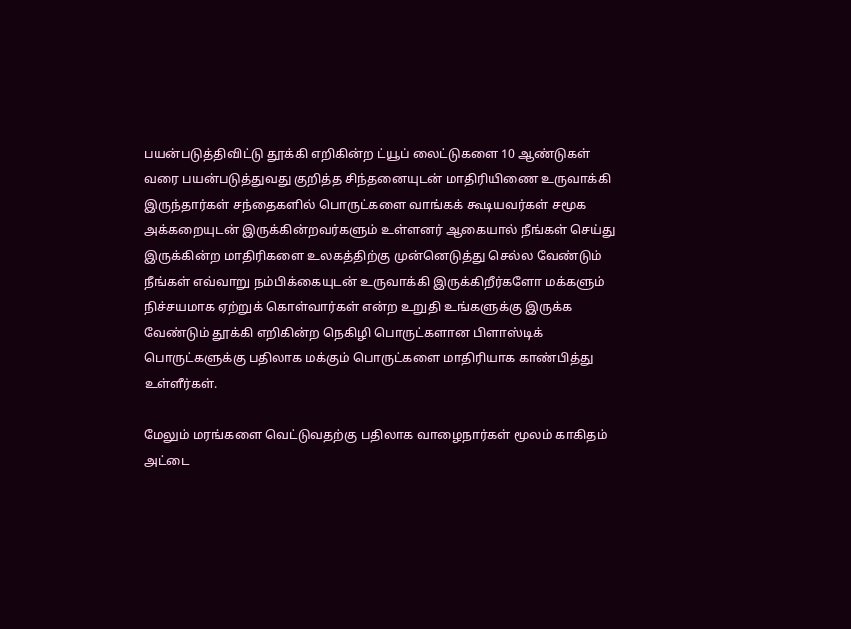பயன்படுத்திவிட்டு தூக்கி எறிகின்ற ட்யூப் லைட்டுகளை 10 ஆண்டுகள் வரை பயன்படுத்துவது குறித்த சிந்தனையுடன் மாதிரியிணை உருவாக்கி இருந்தார்கள் சந்தைகளில் பொருட்களை வாங்கக் கூடியவர்கள் சமூக அக்கறையுடன் இருக்கின்றவர்களும் உள்ளனர் ஆகையால் நீங்கள் செய்து இருக்கின்ற மாதிரிகளை உலகத்திற்கு முன்னெடுத்து செல்ல வேண்டும் நீங்கள் எவ்வாறு நம்பிக்கையுடன் உருவாக்கி இருக்கிறீர்களோ மக்களும் நிச்சயமாக ஏற்றுக் கொள்வார்கள் என்ற உறுதி உங்களுக்கு இருக்க வேண்டும் தூக்கி எறிகின்ற நெகிழி பொருட்களான பிளாஸ்டிக் பொருட்களுக்கு பதிலாக மக்கும் பொருட்களை மாதிரியாக காண்பித்து உள்ளீர்கள்.

மேலும் மரங்களை வெட்டுவதற்கு பதிலாக வாழைநார்கள் மூலம் காகிதம் அட்டை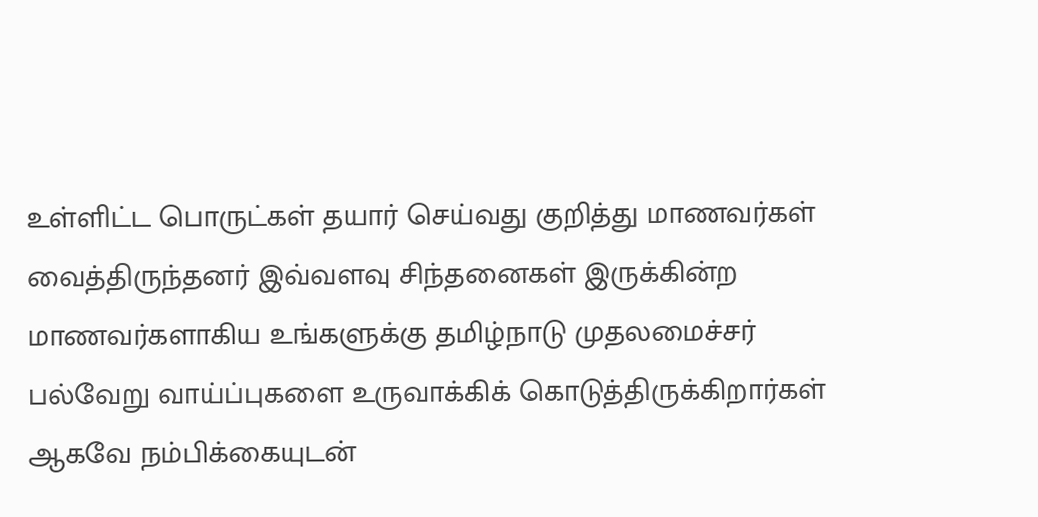உள்ளிட்ட பொருட்கள் தயார் செய்வது குறித்து மாணவர்கள் வைத்திருந்தனர் இவ்வளவு சிந்தனைகள் இருக்கின்ற மாணவர்களாகிய உங்களுக்கு தமிழ்நாடு முதலமைச்சர் பல்வேறு வாய்ப்புகளை உருவாக்கிக் கொடுத்திருக்கிறார்கள் ஆகவே நம்பிக்கையுடன்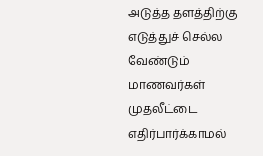அடுத்த தளத்திற்கு எடுத்துச் செல்ல வேண்டும் மாணவர்கள் முதலீட்டை எதிர்பார்க்காமல்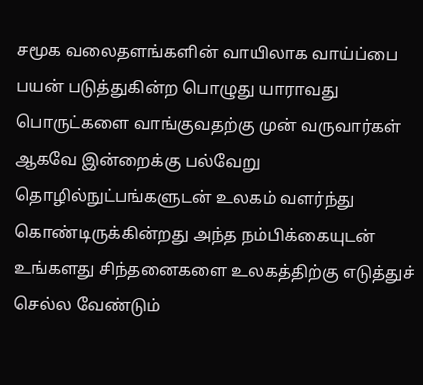சமூக வலைதளங்களின் வாயிலாக வாய்ப்பை பயன் படுத்துகின்ற பொழுது யாராவது பொருட்களை வாங்குவதற்கு முன் வருவார்கள் ஆகவே இன்றைக்கு பல்வேறு தொழில்நுட்பங்களுடன் உலகம் வளர்ந்து கொண்டிருக்கின்றது அந்த நம்பிக்கையுடன் உங்களது சிந்தனைகளை உலகத்திற்கு எடுத்துச் செல்ல வேண்டும்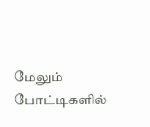மேலும் போட்டிகளில்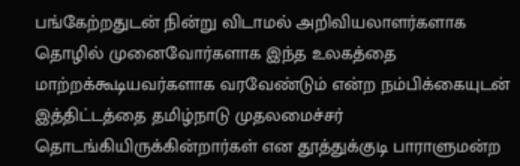பங்கேற்றதுடன் நின்று விடாமல் அறிவியலாளர்களாக தொழில் முனைவோர்களாக இந்த உலகத்தை மாற்றக்கூடியவர்களாக வரவேண்டும் என்ற நம்பிக்கையுடன் இத்திட்டத்தை தமிழ்நாடு முதலமைச்சர் தொடங்கியிருக்கின்றார்கள் என தூத்துக்குடி பாராளுமன்ற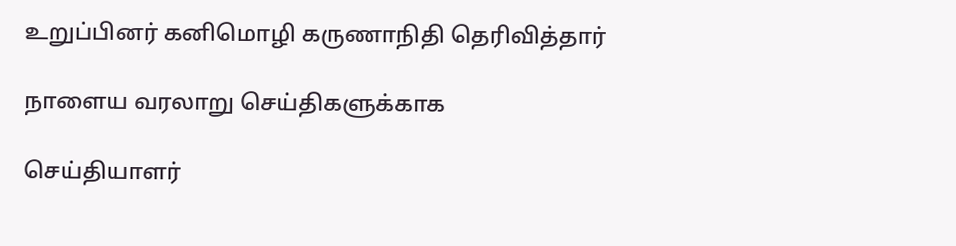உறுப்பினர் கனிமொழி கருணாநிதி தெரிவித்தார்

நாளைய வரலாறு செய்திகளுக்காக

செய்தியாளர்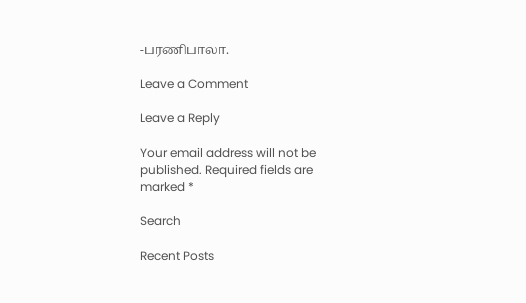-பரணிபாலா.

Leave a Comment

Leave a Reply

Your email address will not be published. Required fields are marked *

Search

Recent Posts